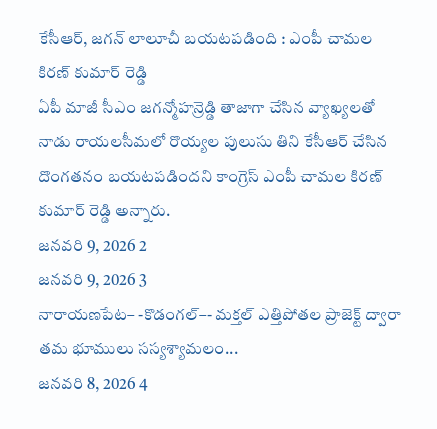కేసీఆర్, జగన్ లాలూచీ బయటపడింది : ఎంపీ చామల కిరణ్ కుమార్ రెడ్డి
ఏపీ మాజీ సీఎం జగన్మోహన్రెడ్డి తాజాగా చేసిన వ్యాఖ్యలతో నాడు రాయలసీమలో రొయ్యల పులుసు తిని కేసీఆర్ చేసిన దొంగతనం బయటపడిందని కాంగ్రెస్ ఎంపీ చామల కిరణ్ కుమార్ రెడ్డి అన్నారు.
జనవరి 9, 2026 2
జనవరి 9, 2026 3
నారాయణపేట– -కొడంగల్–- మక్తల్ ఎత్తిపోతల ప్రాజెక్ట్ ద్వారా తమ భూములు సస్యశ్యామలం...
జనవరి 8, 2026 4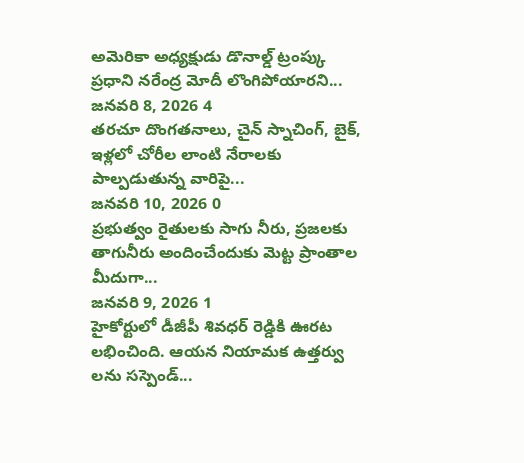అమెరికా అధ్యక్షుడు డొనాల్డ్ ట్రంప్కు ప్రధాని నరేంద్ర మోదీ లొంగిపోయారని...
జనవరి 8, 2026 4
తరచూ దొంగతనాలు, చైన్ స్నాచింగ్, బైక్, ఇళ్లలో చోరీల లాంటి నేరాలకు పాల్పడుతున్న వారిపై...
జనవరి 10, 2026 0
ప్రభుత్వం రైతులకు సాగు నీరు, ప్రజలకు తాగునీరు అందించేందుకు మెట్ట ప్రాంతాల మీదుగా...
జనవరి 9, 2026 1
హైకోర్టులో డీజీపీ శివధర్ రెడ్డికి ఊరట లభించింది. ఆయన నియామక ఉత్తర్వు లను సస్పెండ్...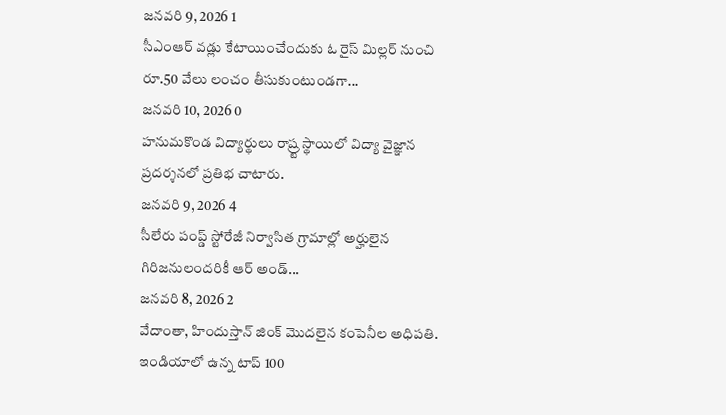జనవరి 9, 2026 1
సీఎంఆర్ వడ్లు కేటాయించేందుకు ఓ రైస్ మిల్లర్ నుంచి రూ.50 వేలు లంచం తీసుకుంటుండగా...
జనవరి 10, 2026 0
హనుమకొండ విద్యార్థులు రాష్ర్ట స్థాయిలో విద్యా వైజ్ఞాన ప్రదర్శనలో ప్రతిభ చాటారు.
జనవరి 9, 2026 4
సీలేరు పంప్డ్ స్టోరేజీ నిర్వాసిత గ్రామాల్లో అర్హులైన గిరిజనులందరికీ ఆర్ అండ్...
జనవరి 8, 2026 2
వేదాంతా, హిందుస్తాన్ జింక్ మొదలైన కంపెనీల అధిపతి. ఇండియాలో ఉన్న టాప్ 100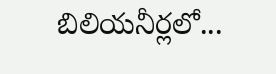బిలియనీర్లలో...